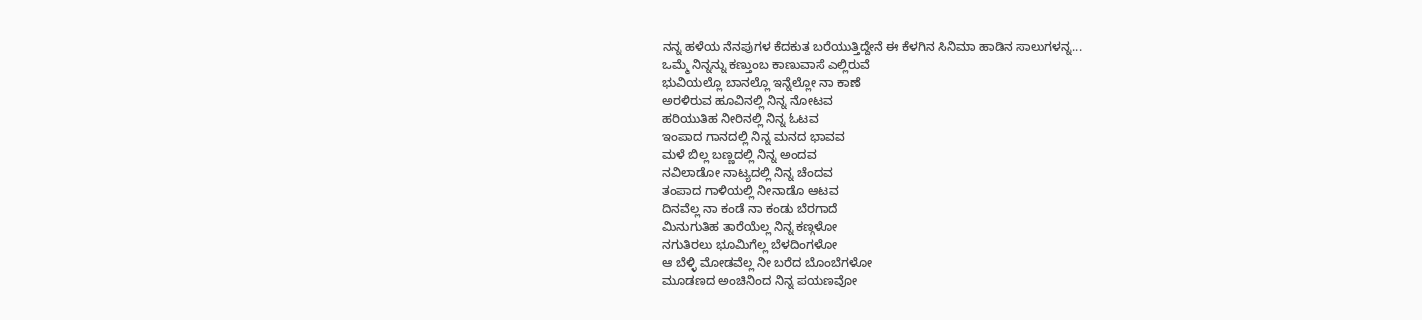ನನ್ನ ಹಳೆಯ ನೆನಪುಗಳ ಕೆದಕುತ ಬರೆಯುತ್ತಿದ್ದೇನೆ ಈ ಕೆಳಗಿನ ಸಿನಿಮಾ ಹಾಡಿನ ಸಾಲುಗಳನ್ನ...
ಒಮ್ಮೆ ನಿನ್ನನ್ನು ಕಣ್ತುಂಬ ಕಾಣುವಾಸೆ ಎಲ್ಲಿರುವೆ
ಭುವಿಯಲ್ಲೊ ಬಾನಲ್ಲೊ ಇನ್ನೆಲ್ಲೋ ನಾ ಕಾಣೆ
ಅರಳಿರುವ ಹೂವಿನಲ್ಲಿ ನಿನ್ನ ನೋಟವ
ಹರಿಯುತಿಹ ನೀರಿನಲ್ಲಿ ನಿನ್ನ ಓಟವ
ಇಂಪಾದ ಗಾನದಲ್ಲಿ ನಿನ್ನ ಮನದ ಭಾವವ
ಮಳೆ ಬಿಲ್ಲ ಬಣ್ಣದಲ್ಲಿ ನಿನ್ನ ಅಂದವ
ನವಿಲಾಡೋ ನಾಟ್ಯದಲ್ಲಿ ನಿನ್ನ ಚೆಂದವ
ತಂಪಾದ ಗಾಳಿಯಲ್ಲಿ ನೀನಾಡೊ ಆಟವ
ದಿನವೆಲ್ಲ ನಾ ಕಂಡೆ ನಾ ಕಂಡು ಬೆರಗಾದೆ
ಮಿನುಗುತಿಹ ತಾರೆಯೆಲ್ಲ ನಿನ್ನ ಕಣ್ಗಳೋ
ನಗುತಿರಲು ಭೂಮಿಗೆಲ್ಲ ಬೆಳದಿಂಗಳೋ
ಆ ಬೆಳ್ಳಿ ಮೋಡವೆಲ್ಲ ನೀ ಬರೆದ ಬೊಂಬೆಗಳೋ
ಮೂಡಣದ ಅಂಚಿನಿಂದ ನಿನ್ನ ಪಯಣವೋ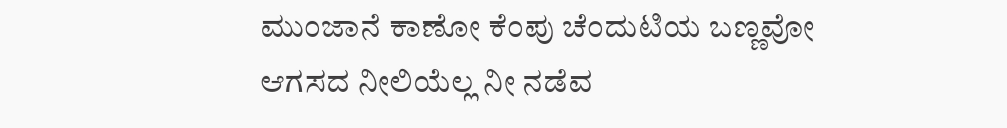ಮುಂಜಾನೆ ಕಾಣೋ ಕೆಂಪು ಚೆಂದುಟಿಯ ಬಣ್ಣವೋ
ಆಗಸದ ನೀಲಿಯೆಲ್ಲ ನೀ ನಡೆವ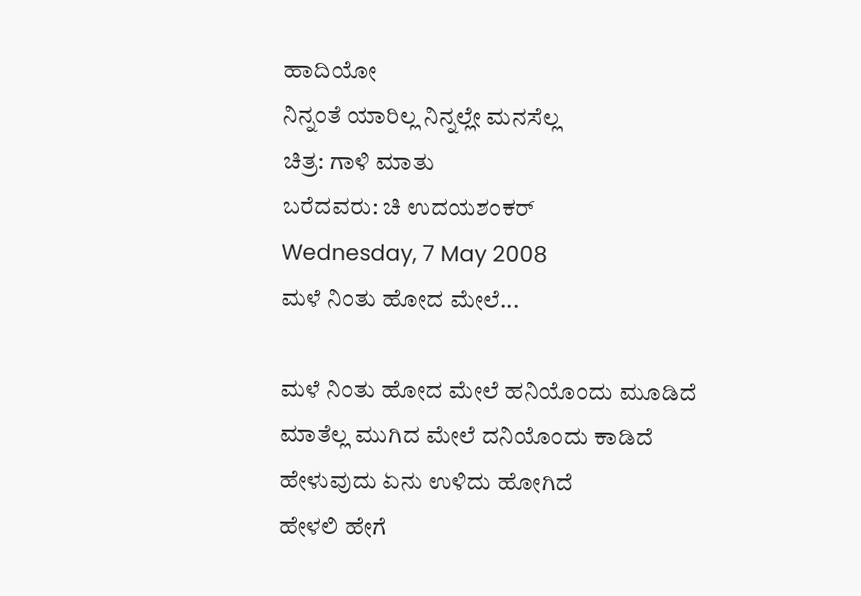ಹಾದಿಯೋ
ನಿನ್ನಂತೆ ಯಾರಿಲ್ಲ ನಿನ್ನಲ್ಲೇ ಮನಸೆಲ್ಲ
ಚಿತ್ರ: ಗಾಳಿ ಮಾತು
ಬರೆದವರು: ಚಿ ಉದಯಶಂಕರ್
Wednesday, 7 May 2008
ಮಳೆ ನಿಂತು ಹೋದ ಮೇಲೆ...

ಮಳೆ ನಿಂತು ಹೋದ ಮೇಲೆ ಹನಿಯೊಂದು ಮೂಡಿದೆ
ಮಾತೆಲ್ಲ ಮುಗಿದ ಮೇಲೆ ದನಿಯೊಂದು ಕಾಡಿದೆ
ಹೇಳುವುದು ಏನು ಉಳಿದು ಹೋಗಿದೆ
ಹೇಳಲಿ ಹೇಗೆ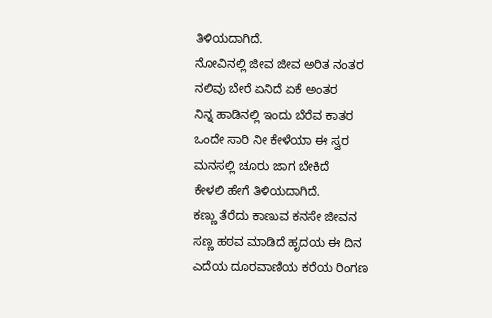ತಿಳಿಯದಾಗಿದೆ.
ನೋವಿನಲ್ಲಿ ಜೀವ ಜೀವ ಅರಿತ ನಂತರ
ನಲಿವು ಬೇರೆ ಏನಿದೆ ಏಕೆ ಅಂತರ
ನಿನ್ನ ಹಾಡಿನಲ್ಲಿ ಇಂದು ಬೆರೆವ ಕಾತರ
ಒಂದೇ ಸಾರಿ ನೀ ಕೇಳೆಯಾ ಈ ಸ್ವರ
ಮನಸಲ್ಲಿ ಚೂರು ಜಾಗ ಬೇಕಿದೆ
ಕೇಳಲಿ ಹೇಗೆ ತಿಳಿಯದಾಗಿದೆ.
ಕಣ್ಣು ತೆರೆದು ಕಾಣುವ ಕನಸೇ ಜೀವನ
ಸಣ್ಣ ಹಠವ ಮಾಡಿದೆ ಹೃದಯ ಈ ದಿನ
ಎದೆಯ ದೂರವಾಣಿಯ ಕರೆಯ ರಿಂಗಣ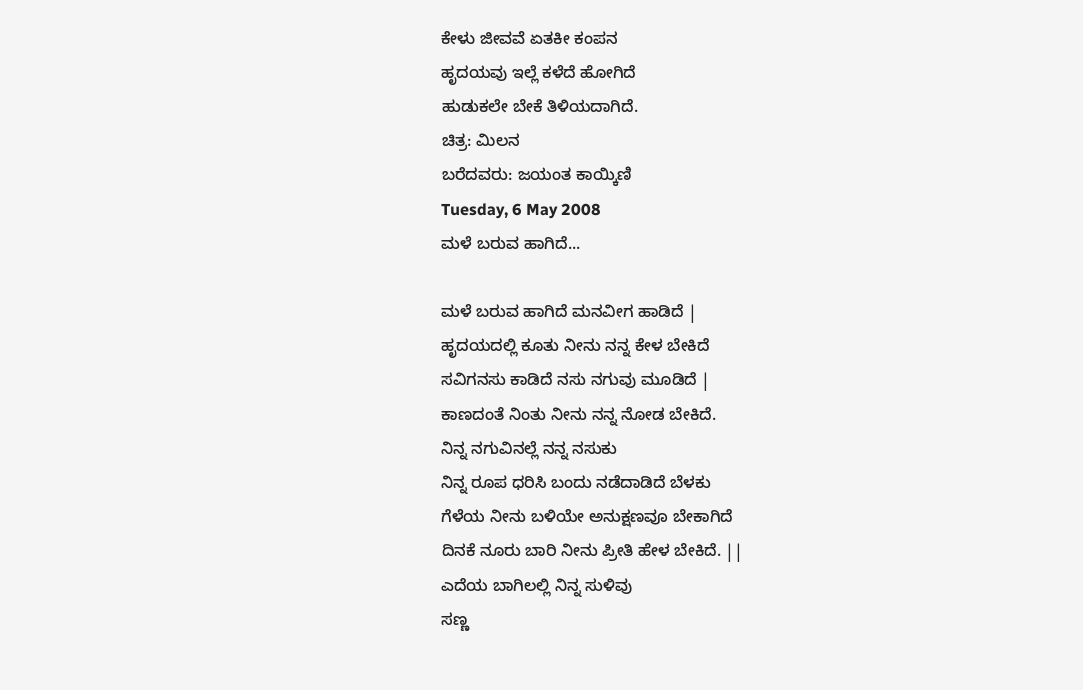ಕೇಳು ಜೀವವೆ ಏತಕೀ ಕಂಪನ
ಹೃದಯವು ಇಲ್ಲೆ ಕಳೆದೆ ಹೋಗಿದೆ
ಹುಡುಕಲೇ ಬೇಕೆ ತಿಳಿಯದಾಗಿದೆ.
ಚಿತ್ರ: ಮಿಲನ
ಬರೆದವರು: ಜಯಂತ ಕಾಯ್ಕಿಣಿ
Tuesday, 6 May 2008
ಮಳೆ ಬರುವ ಹಾಗಿದೆ...

ಮಳೆ ಬರುವ ಹಾಗಿದೆ ಮನವೀಗ ಹಾಡಿದೆ |
ಹೃದಯದಲ್ಲಿ ಕೂತು ನೀನು ನನ್ನ ಕೇಳ ಬೇಕಿದೆ
ಸವಿಗನಸು ಕಾಡಿದೆ ನಸು ನಗುವು ಮೂಡಿದೆ |
ಕಾಣದಂತೆ ನಿಂತು ನೀನು ನನ್ನ ನೋಡ ಬೇಕಿದೆ.
ನಿನ್ನ ನಗುವಿನಲ್ಲೆ ನನ್ನ ನಸುಕು
ನಿನ್ನ ರೂಪ ಧರಿಸಿ ಬಂದು ನಡೆದಾಡಿದೆ ಬೆಳಕು
ಗೆಳೆಯ ನೀನು ಬಳಿಯೇ ಅನುಕ್ಷಣವೂ ಬೇಕಾಗಿದೆ
ದಿನಕೆ ನೂರು ಬಾರಿ ನೀನು ಪ್ರೀತಿ ಹೇಳ ಬೇಕಿದೆ. ||
ಎದೆಯ ಬಾಗಿಲಲ್ಲಿ ನಿನ್ನ ಸುಳಿವು
ಸಣ್ಣ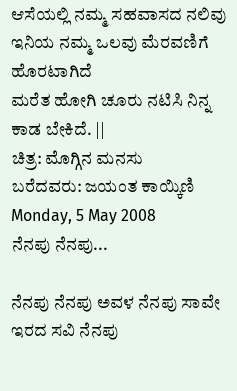ಆಸೆಯಲ್ಲಿ ನಮ್ಮ ಸಹವಾಸದ ನಲಿವು
ಇನಿಯ ನಮ್ಮ ಒಲವು ಮೆರವಣಿಗೆ ಹೊರಟಾಗಿದೆ
ಮರೆತ ಹೋಗಿ ಚೂರು ನಟಿಸಿ ನಿನ್ನ ಕಾಡ ಬೇಕಿದೆ. ||
ಚಿತ್ರ: ಮೊಗ್ಗಿನ ಮನಸು
ಬರೆದವರು: ಜಯಂತ ಕಾಯ್ಕಿಣಿ
Monday, 5 May 2008
ನೆನಪು ನೆನಪು...

ನೆನಪು ನೆನಪು ಅವಳ ನೆನಪು ಸಾವೇ ಇರದ ಸವಿ ನೆನಪು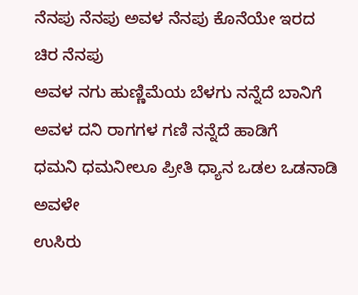ನೆನಪು ನೆನಪು ಅವಳ ನೆನಪು ಕೊನೆಯೇ ಇರದ ಚಿರ ನೆನಪು
ಅವಳ ನಗು ಹುಣ್ಣಿಮೆಯ ಬೆಳಗು ನನ್ನೆದೆ ಬಾನಿಗೆ
ಅವಳ ದನಿ ರಾಗಗಳ ಗಣಿ ನನ್ನೆದೆ ಹಾಡಿಗೆ
ಧಮನಿ ಧಮನೀಲೂ ಪ್ರೀತಿ ಧ್ಯಾನ ಒಡಲ ಒಡನಾಡಿ ಅವಳೇ
ಉಸಿರು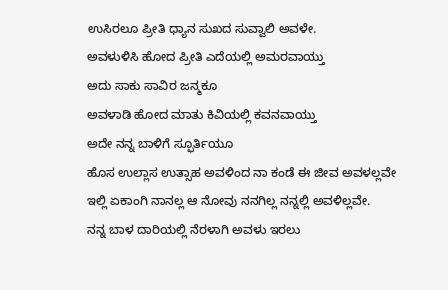ಉಸಿರಲೂ ಪ್ರೀತಿ ಧ್ಯಾನ ಸುಖದ ಸುವ್ವಾಲಿ ಅವಳೇ.
ಅವಳುಳಿಸಿ ಹೋದ ಪ್ರೀತಿ ಎದೆಯಲ್ಲಿ ಅಮರವಾಯ್ತು
ಅದು ಸಾಕು ಸಾವಿರ ಜನ್ಮಕೂ
ಅವಳಾಡಿ ಹೋದ ಮಾತು ಕಿವಿಯಲ್ಲಿ ಕವನವಾಯ್ತು
ಅದೇ ನನ್ನ ಬಾಳಿಗೆ ಸ್ಫೂರ್ತಿಯೂ
ಹೊಸ ಉಲ್ಲಾಸ ಉತ್ಸಾಹ ಅವಳಿಂದ ನಾ ಕಂಡೆ ಈ ಜೀವ ಅವಳಲ್ಲವೇ
ಇಲ್ಲಿ ಏಕಾಂಗಿ ನಾನಲ್ಲ ಆ ನೋವು ನನಗಿಲ್ಲ ನನ್ನಲ್ಲಿ ಅವಳಿಲ್ಲವೇ.
ನನ್ನ ಬಾಳ ದಾರಿಯಲ್ಲಿ ನೆರಳಾಗಿ ಅವಳು ಇರಲು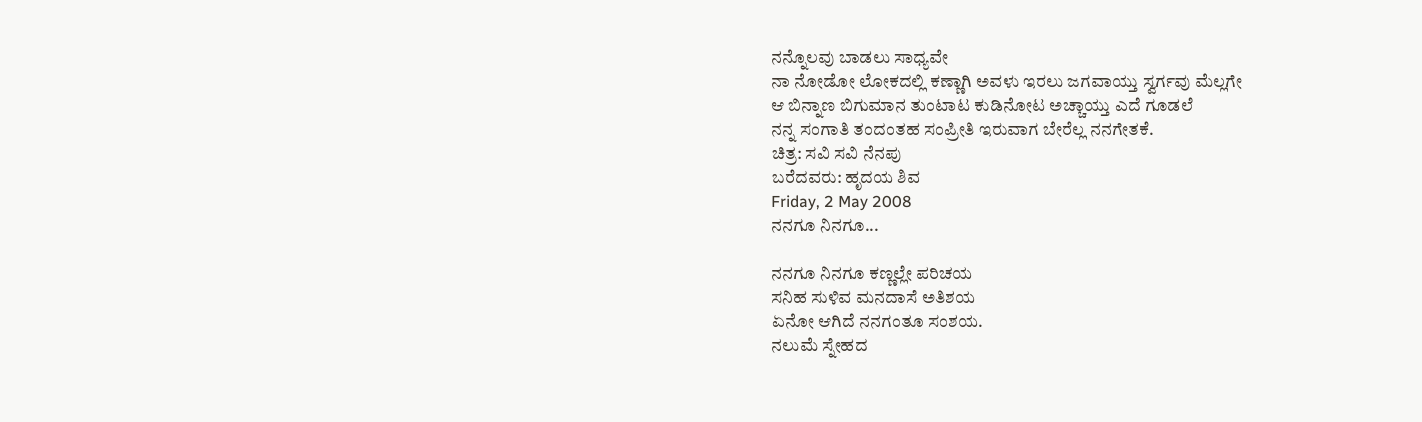ನನ್ನೊಲವು ಬಾಡಲು ಸಾಧ್ಯವೇ
ನಾ ನೋಡೋ ಲೋಕದಲ್ಲಿ ಕಣ್ಣಾಗಿ ಅವಳು ಇರಲು ಜಗವಾಯ್ತು ಸ್ವರ್ಗವು ಮೆಲ್ಲಗೇ
ಆ ಬಿನ್ನಾಣ ಬಿಗುಮಾನ ತುಂಟಾಟ ಕುಡಿನೋಟ ಅಚ್ಚಾಯ್ತು ಎದೆ ಗೂಡಲೆ
ನನ್ನ ಸಂಗಾತಿ ತಂದಂತಹ ಸಂಪ್ರೀತಿ ಇರುವಾಗ ಬೇರೆಲ್ಲ ನನಗೇತಕೆ.
ಚಿತ್ರ: ಸವಿ ಸವಿ ನೆನಪು
ಬರೆದವರು: ಹೃದಯ ಶಿವ
Friday, 2 May 2008
ನನಗೂ ನಿನಗೂ...

ನನಗೂ ನಿನಗೂ ಕಣ್ಣಲ್ಲೇ ಪರಿಚಯ
ಸನಿಹ ಸುಳಿವ ಮನದಾಸೆ ಅತಿಶಯ
ಏನೋ ಆಗಿದೆ ನನಗಂತೂ ಸಂಶಯ.
ನಲುಮೆ ಸ್ನೇಹದ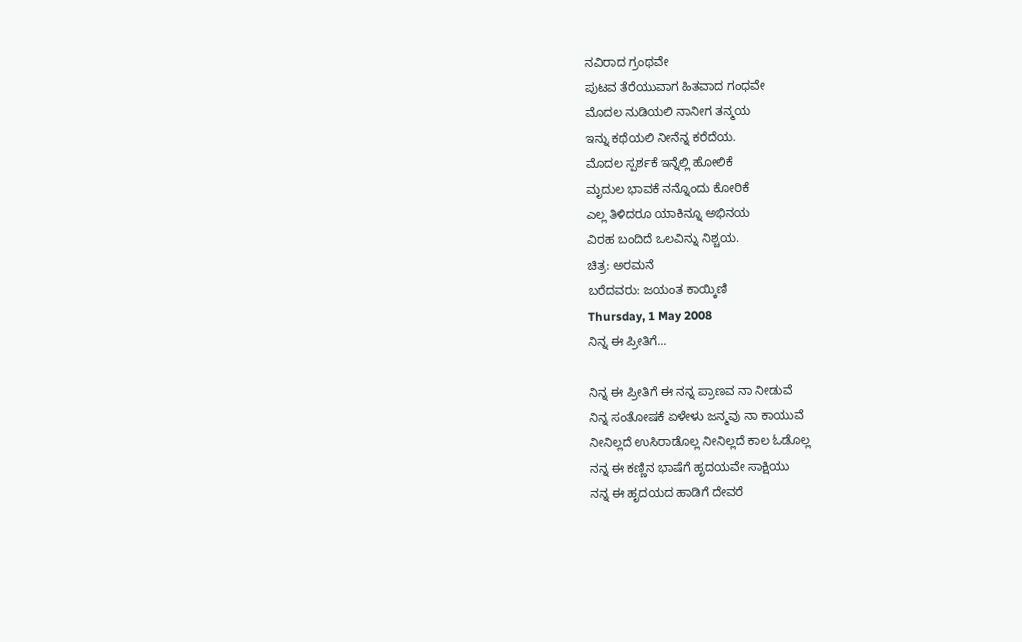ನವಿರಾದ ಗ್ರಂಥವೇ
ಪುಟವ ತೆರೆಯುವಾಗ ಹಿತವಾದ ಗಂಧವೇ
ಮೊದಲ ನುಡಿಯಲಿ ನಾನೀಗ ತನ್ಮಯ
ಇನ್ನು ಕಥೆಯಲಿ ನೀನೆನ್ನ ಕರೆದೆಯ.
ಮೊದಲ ಸ್ಪರ್ಶಕೆ ಇನ್ನೆಲ್ಲಿ ಹೋಲಿಕೆ
ಮೃದುಲ ಭಾವಕೆ ನನ್ನೊಂದು ಕೋರಿಕೆ
ಎಲ್ಲ ತಿಳಿದರೂ ಯಾಕಿನ್ನೂ ಅಭಿನಯ
ವಿರಹ ಬಂದಿದೆ ಒಲವಿನ್ನು ನಿಶ್ಚಯ.
ಚಿತ್ರ: ಅರಮನೆ
ಬರೆದವರು: ಜಯಂತ ಕಾಯ್ಕಿಣಿ
Thursday, 1 May 2008
ನಿನ್ನ ಈ ಪ್ರೀತಿಗೆ...

ನಿನ್ನ ಈ ಪ್ರೀತಿಗೆ ಈ ನನ್ನ ಪ್ರಾಣವ ನಾ ನೀಡುವೆ
ನಿನ್ನ ಸಂತೋಷಕೆ ಏಳೇಳು ಜನ್ಮವು ನಾ ಕಾಯುವೆ
ನೀನಿಲ್ಲದೆ ಉಸಿರಾಡೊಲ್ಲ ನೀನಿಲ್ಲದೆ ಕಾಲ ಓಡೊಲ್ಲ
ನನ್ನ ಈ ಕಣ್ಣಿನ ಭಾಷೆಗೆ ಹೃದಯವೇ ಸಾಕ್ಷಿಯು
ನನ್ನ ಈ ಹೃದಯದ ಹಾಡಿಗೆ ದೇವರೆ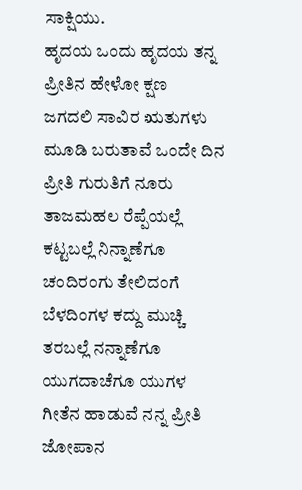ಸಾಕ್ಷಿಯು.
ಹೃದಯ ಒಂದು ಹೃದಯ ತನ್ನ ಪ್ರೀತಿನ ಹೇಳೋ ಕ್ಷಣ
ಜಗದಲಿ ಸಾವಿರ ಋತುಗಳು ಮೂಡಿ ಬರುತಾವೆ ಒಂದೇ ದಿನ
ಪ್ರೀತಿ ಗುರುತಿಗೆ ನೂರು ತಾಜಮಹಲ ರೆಪ್ಪೆಯಲ್ಲೆ ಕಟ್ಟಬಲ್ಲೆ ನಿನ್ನಾಣೆಗೂ
ಚಂದಿರಂಗು ತೇಲಿದಂಗೆ ಬೆಳದಿಂಗಳ ಕದ್ದು ಮುಚ್ಚಿ ತರಬಲ್ಲೆ ನನ್ನಾಣೆಗೂ
ಯುಗದಾಚೆಗೂ ಯುಗಳ ಗೀತೆನ ಹಾಡುವೆ ನನ್ನ ಪ್ರೀತಿ ಜೋಪಾನ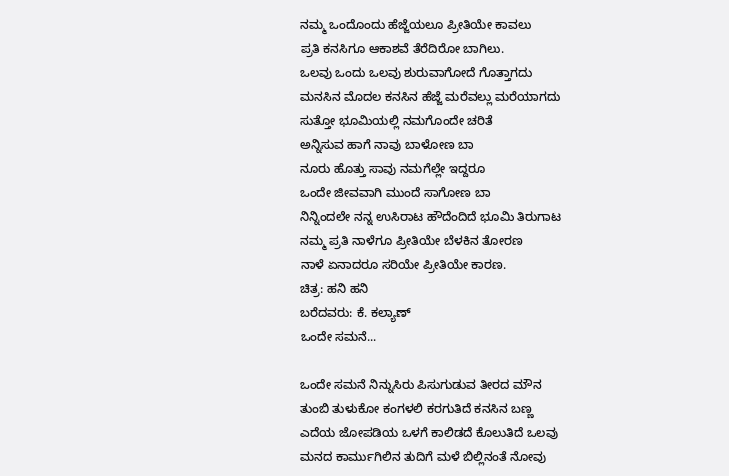ನಮ್ಮ ಒಂದೊಂದು ಹೆಜ್ಜೆಯಲೂ ಪ್ರೀತಿಯೇ ಕಾವಲು
ಪ್ರತಿ ಕನಸಿಗೂ ಆಕಾಶವೆ ತೆರೆದಿರೋ ಬಾಗಿಲು.
ಒಲವು ಒಂದು ಒಲವು ಶುರುವಾಗೋದೆ ಗೊತ್ತಾಗದು
ಮನಸಿನ ಮೊದಲ ಕನಸಿನ ಹೆಜ್ಜೆ ಮರೆವಲ್ಲು ಮರೆಯಾಗದು
ಸುತ್ತೋ ಭೂಮಿಯಲ್ಲಿ ನಮಗೊಂದೇ ಚರಿತೆ
ಅನ್ನಿಸುವ ಹಾಗೆ ನಾವು ಬಾಳೋಣ ಬಾ
ನೂರು ಹೊತ್ತು ಸಾವು ನಮಗೆಲ್ಲೇ ಇದ್ದರೂ
ಒಂದೇ ಜೀವವಾಗಿ ಮುಂದೆ ಸಾಗೋಣ ಬಾ
ನಿನ್ನಿಂದಲೇ ನನ್ನ ಉಸಿರಾಟ ಹೌದೆಂದಿದೆ ಭೂಮಿ ತಿರುಗಾಟ
ನಮ್ಮ ಪ್ರತಿ ನಾಳೆಗೂ ಪ್ರೀತಿಯೇ ಬೆಳಕಿನ ತೋರಣ
ನಾಳೆ ಏನಾದರೂ ಸರಿಯೇ ಪ್ರೀತಿಯೇ ಕಾರಣ.
ಚಿತ್ರ: ಹನಿ ಹನಿ
ಬರೆದವರು: ಕೆ. ಕಲ್ಯಾಣ್
ಒಂದೇ ಸಮನೆ...

ಒಂದೇ ಸಮನೆ ನಿನ್ನುಸಿರು ಪಿಸುಗುಡುವ ತೀರದ ಮೌನ
ತುಂಬಿ ತುಳುಕೋ ಕಂಗಳಲಿ ಕರಗುತಿದೆ ಕನಸಿನ ಬಣ್ಣ
ಎದೆಯ ಜೋಪಡಿಯ ಒಳಗೆ ಕಾಲಿಡದೆ ಕೊಲುತಿದೆ ಒಲವು
ಮನದ ಕಾರ್ಮುಗಿಲಿನ ತುದಿಗೆ ಮಳೆ ಬಿಲ್ಲಿನಂತೆ ನೋವು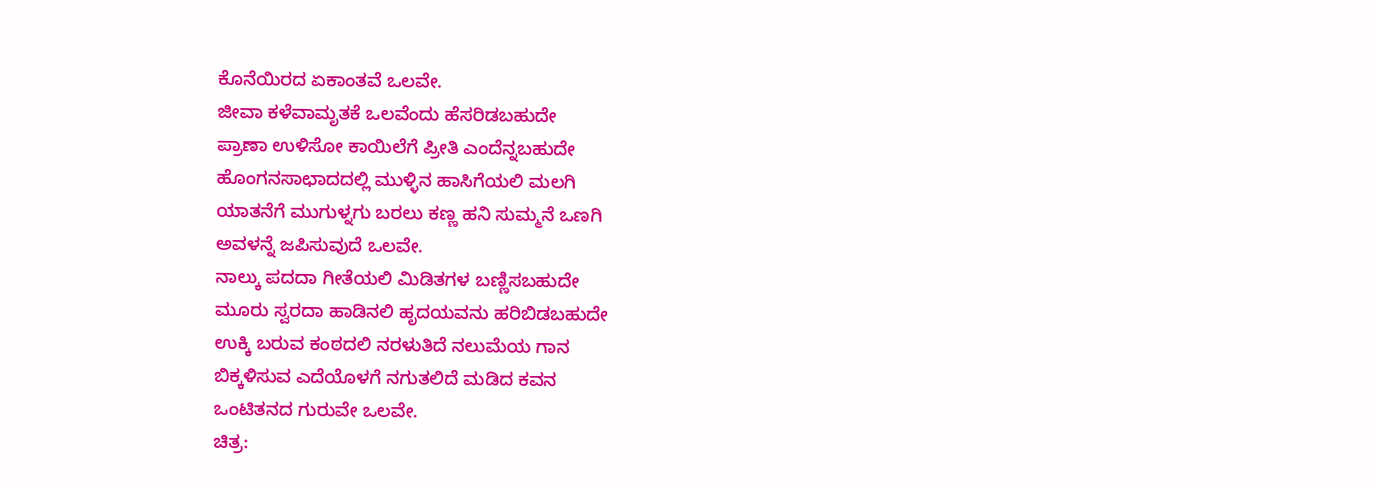ಕೊನೆಯಿರದ ಏಕಾಂತವೆ ಒಲವೇ.
ಜೀವಾ ಕಳೆವಾಮೃತಕೆ ಒಲವೆಂದು ಹೆಸರಿಡಬಹುದೇ
ಪ್ರಾಣಾ ಉಳಿಸೋ ಕಾಯಿಲೆಗೆ ಪ್ರೀತಿ ಎಂದೆನ್ನಬಹುದೇ
ಹೊಂಗನಸಾಛಾದದಲ್ಲಿ ಮುಳ್ಳಿನ ಹಾಸಿಗೆಯಲಿ ಮಲಗಿ
ಯಾತನೆಗೆ ಮುಗುಳ್ನಗು ಬರಲು ಕಣ್ಣ ಹನಿ ಸುಮ್ಮನೆ ಒಣಗಿ
ಅವಳನ್ನೆ ಜಪಿಸುವುದೆ ಒಲವೇ.
ನಾಲ್ಕು ಪದದಾ ಗೀತೆಯಲಿ ಮಿಡಿತಗಳ ಬಣ್ಣಿಸಬಹುದೇ
ಮೂರು ಸ್ವರದಾ ಹಾಡಿನಲಿ ಹೃದಯವನು ಹರಿಬಿಡಬಹುದೇ
ಉಕ್ಕಿ ಬರುವ ಕಂಠದಲಿ ನರಳುತಿದೆ ನಲುಮೆಯ ಗಾನ
ಬಿಕ್ಕಳಿಸುವ ಎದೆಯೊಳಗೆ ನಗುತಲಿದೆ ಮಡಿದ ಕವನ
ಒಂಟಿತನದ ಗುರುವೇ ಒಲವೇ.
ಚಿತ್ರ: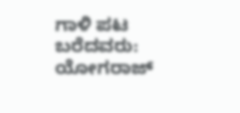ಗಾಳಿ ಪಟ
ಬರೆದವರು: ಯೋಗರಾಜ್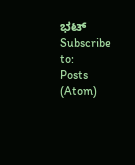ಭಟ್
Subscribe to:
Posts (Atom)